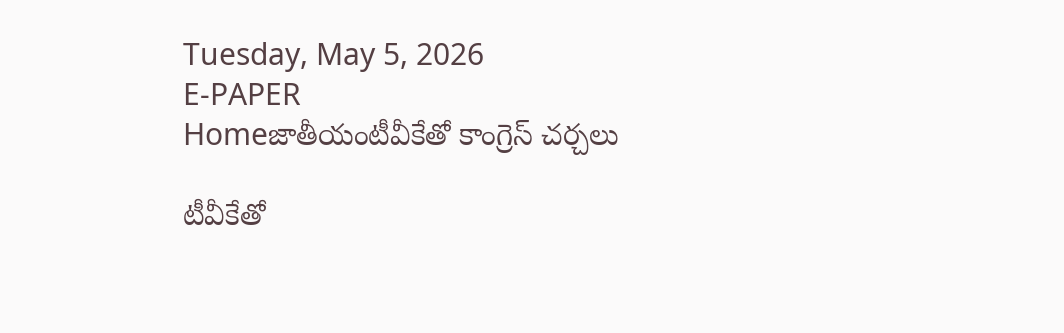Tuesday, May 5, 2026
E-PAPER
Homeజాతీయంటీవీకేతో కాంగ్రెస్ చ‌ర్చ‌లు

టీవీకేతో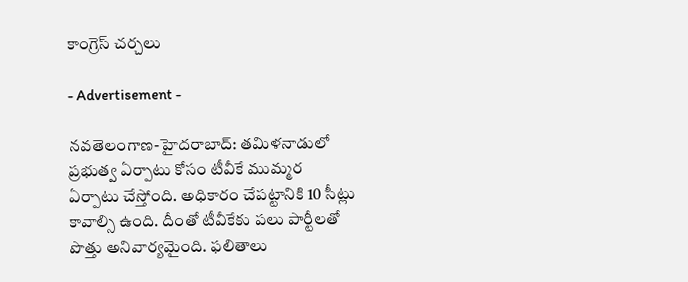కాంగ్రెస్ చ‌ర్చ‌లు

- Advertisement -

నవతెలంగాణ-హైద‌రాబాద్‌: త‌మిళ‌నాడులో ప్ర‌భుత్వ ఏర్పాటు కోసం టీవీకే ముమ్మ‌ర ఏర్పాటు చేస్తోంది. అధికారం చేప‌ట్టానికి 10 సీట్లు కావాల్సి ఉంది. దీంతో టీవీకేకు ప‌లు పార్టీల‌తో పొత్తు అనివార్య‌మైంది. ఫ‌లితాలు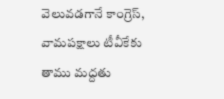వెలువ‌డ‌గానే కాంగ్రెస్, వామ‌ప‌క్షాలు టీవీకేకు తాము మ‌ద్ద‌తు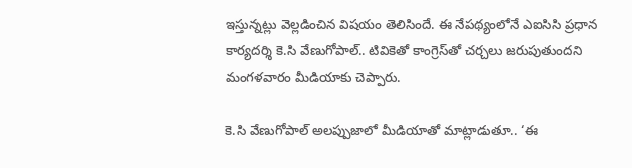ఇస్తున్న‌ట్లు వెల్ల‌డించిన విష‌యం తెలిసిందే. ఈ నేప‌థ్యంలోనే ఎఐసిసి ప్రధాన కార్యదర్శి కె.సి వేణుగోపాల్‌.. టివికెతో కాంగ్రెస్‌‌తో చర్చలు జరుపుతుందని మంగళవారం మీడియాకు చెప్పారు.

కె.సి వేణుగోపాల్‌ ‌అలప్పుజాలో మీడియాతో మాట్లాడుతూ.. ‘ఈ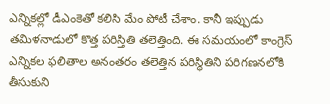ఎన్నికల్లో డీఎంకెతో కలిసి మేం పోటీ చేశాం. కానీ ఇప్పుడు తమిళనాడులో కొత్త పరిస్తితి తలెత్తింది. ఈ సమయంలో కాంగ్రెస్‌ ఎన్నికల ఫలితాల అనంతరం తలెత్తిన పరిస్థితిని పరిగణనలోకి తీసుకుని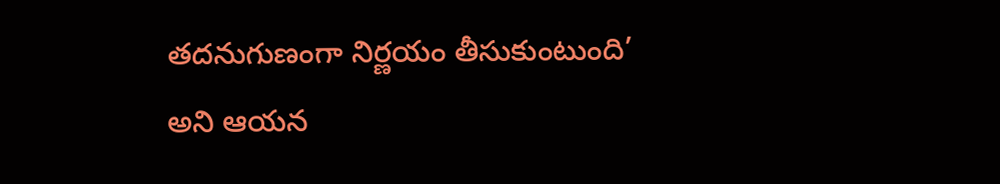తదనుగుణంగా నిర్ణయం తీసుకుంటుంది’ అని ఆయన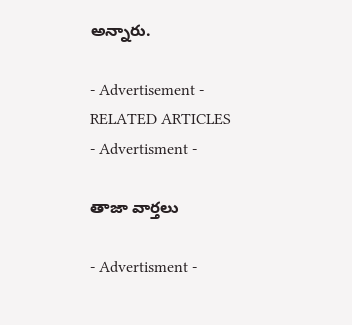అన్నారు.

- Advertisement -
RELATED ARTICLES
- Advertisment -

తాజా వార్తలు

- Advertisment -